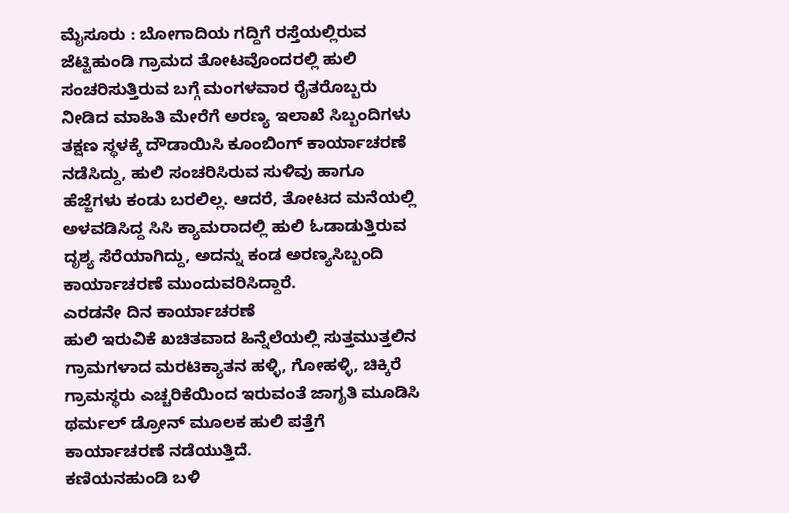ಮೈಸೂರು : ಬೋಗಾದಿಯ ಗದ್ದಿಗೆ ರಸ್ತೆಯಲ್ಲಿರುವ ಜೆಟ್ಟಿಹುಂಡಿ ಗ್ರಾಮದ ತೋಟವೊಂದರಲ್ಲಿ ಹುಲಿ ಸಂಚರಿಸುತ್ತಿರುವ ಬಗ್ಗೆ ಮಂಗಳವಾರ ರೈತರೊಬ್ಬರು ನೀಡಿದ ಮಾಹಿತಿ ಮೇರೆಗೆ ಅರಣ್ಯ ಇಲಾಖೆ ಸಿಬ್ಬಂದಿಗಳು ತಕ್ಷಣ ಸ್ಥಳಕ್ಕೆ ದೌಡಾಯಿಸಿ ಕೂಂಬಿಂಗ್ ಕಾರ್ಯಾಚರಣೆ ನಡೆಸಿದ್ದು, ಹುಲಿ ಸಂಚರಿಸಿರುವ ಸುಳಿವು ಹಾಗೂ ಹೆಜ್ಜೆಗಳು ಕಂಡು ಬರಲಿಲ್ಲ. ಆದರೆ, ತೋಟದ ಮನೆಯಲ್ಲಿ ಅಳವಡಿಸಿದ್ದ ಸಿಸಿ ಕ್ಯಾಮರಾದಲ್ಲಿ ಹುಲಿ ಓಡಾಡುತ್ತಿರುವ ದೃಶ್ಯ ಸೆರೆಯಾಗಿದ್ದು, ಅದನ್ನು ಕಂಡ ಅರಣ್ಯಸಿಬ್ಬಂದಿ ಕಾರ್ಯಾಚರಣೆ ಮುಂದುವರಿಸಿದ್ದಾರೆ.
ಎರಡನೇ ದಿನ ಕಾರ್ಯಾಚರಣೆ
ಹುಲಿ ಇರುವಿಕೆ ಖಚಿತವಾದ ಹಿನ್ನೆಲೆಯಲ್ಲಿ ಸುತ್ತಮುತ್ತಲಿನ ಗ್ರಾಮಗಳಾದ ಮರಟಿಕ್ಯಾತನ ಹಳ್ಳಿ, ಗೋಹಳ್ಳಿ, ಚಿಕ್ಕಿರೆ ಗ್ರಾಮಸ್ಥರು ಎಚ್ಚರಿಕೆಯಿಂದ ಇರುವಂತೆ ಜಾಗೃತಿ ಮೂಡಿಸಿ ಥರ್ಮಲ್ ಡ್ರೋನ್ ಮೂಲಕ ಹುಲಿ ಪತ್ತೆಗೆ ಕಾರ್ಯಾಚರಣೆ ನಡೆಯುತ್ತಿದೆ.
ಕಣಿಯನಹುಂಡಿ ಬಳಿ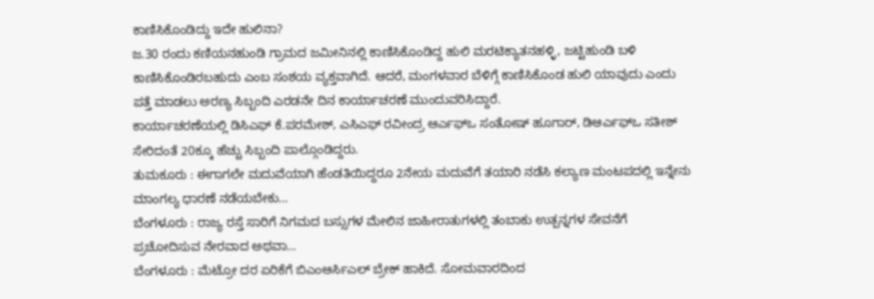ಕಾಣಿಸಿಕೊಂಡಿದ್ದು ಇದೇ ಹುಲಿನಾ?
ಜ.30 ರಂದು ಕಣಿಯನಹುಂಡಿ ಗ್ರಾಮದ ಜಮೀನಿನಲ್ಲಿ ಕಾಣಿಸಿಕೊಂಡಿದ್ದ ಹುಲಿ ಮರಟಿಕ್ಯಾತನಹಳ್ಳಿ, ಜಟ್ಟಿಹುಂಡಿ ಬಳಿ ಕಾಣಿಸಿಕೊಂಡಿರಬಹುದು ಎಂಬ ಸಂಶಯ ವ್ಯಕ್ತವಾಗಿದೆ. ಆದರೆ, ಮಂಗಳವಾರ ಬೆಳಿಗ್ಗೆ ಕಾಣಿಸಿಕೊಂಡ ಹುಲಿ ಯಾವುದು ಎಂದು ಪತ್ತೆ ಮಾಡಲು ಅರಣ್ಯ ಸಿಬ್ಬಂದಿ ಎರಡನೇ ದಿನ ಕಾರ್ಯಾಚರಣೆ ಮುಂದುವರಿಸಿದ್ದಾರೆ.
ಕಾರ್ಯಾಚರಣೆಯಲ್ಲಿ ಡಿಸಿಎಫ್ ಕೆ.ಪರಮೇಶ್, ಎಸಿಎಫ್ ರವೀಂದ್ರ ಆರ್ಎಫ್ಒ ಸಂತೋಷ್ ಹೂಗಾರ್, ಡಿಆರ್ಎಫ್ಒ ಸತೀಶ್ ಸೇರಿದಂತೆ 20ಕ್ಕೂ ಹೆಚ್ಚು ಸಿಬ್ಬಂದಿ ಪಾಲ್ಗೊಂಡಿದ್ದರು.
ತುಮಕೂರು : ಈಗಾಗಲೇ ಮದುವೆಯಾಗಿ ಹೆಂಡತಿಯಿದ್ದರೂ 2ನೇಯ ಮದುವೆಗೆ ತಯಾರಿ ನಡೆಸಿ ಕಲ್ಯಾಣ ಮಂಟಪದಲ್ಲಿ ಇನ್ನೇನು ಮಾಂಗಲ್ಯ ಧಾರಣೆ ನಡೆಯಬೇಕು…
ಬೆಂಗಳೂರು : ರಾಜ್ಯ ರಸ್ತೆ ಸಾರಿಗೆ ನಿಗಮದ ಬಸ್ಸುಗಳ ಮೇಲಿನ ಜಾಹೀರಾತುಗಳಲ್ಲಿ ತಂಬಾಕು ಉತ್ಪನ್ನಗಳ ಸೇವನೆಗೆ ಪ್ರಚೋದಿಸುವ ನೇರವಾದ ಅಥವಾ…
ಬೆಂಗಳೂರು : ಮೆಟ್ರೋ ದರ ಏರಿಕೆಗೆ ಬಿಎಂಆರ್ಸಿಎಲ್ ಬ್ರೇಕ್ ಹಾಕಿದೆ. ಸೋಮವಾರದಿಂದ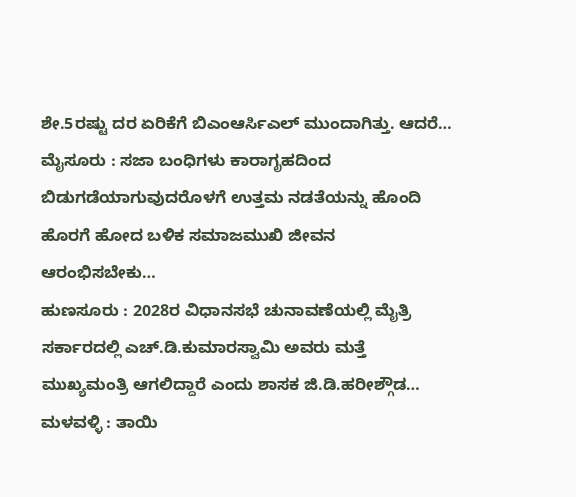ಶೇ.5ರಷ್ಟು ದರ ಏರಿಕೆಗೆ ಬಿಎಂಆರ್ಸಿಎಲ್ ಮುಂದಾಗಿತ್ತು. ಆದರೆ…
ಮೈಸೂರು : ಸಜಾ ಬಂಧಿಗಳು ಕಾರಾಗೃಹದಿಂದ ಬಿಡುಗಡೆಯಾಗುವುದರೊಳಗೆ ಉತ್ತಮ ನಡತೆಯನ್ನು ಹೊಂದಿ ಹೊರಗೆ ಹೋದ ಬಳಿಕ ಸಮಾಜಮುಖಿ ಜೀವನ ಆರಂಭಿಸಬೇಕು…
ಹುಣಸೂರು : 2028ರ ವಿಧಾನಸಭೆ ಚುನಾವಣೆಯಲ್ಲಿ ಮೈತ್ರಿ ಸರ್ಕಾರದಲ್ಲಿ ಎಚ್.ಡಿ.ಕುಮಾರಸ್ವಾಮಿ ಅವರು ಮತ್ತೆ ಮುಖ್ಯಮಂತ್ರಿ ಆಗಲಿದ್ದಾರೆ ಎಂದು ಶಾಸಕ ಜಿ.ಡಿ.ಹರೀಶ್ಗೌಡ…
ಮಳವಳ್ಳಿ : ತಾಯಿ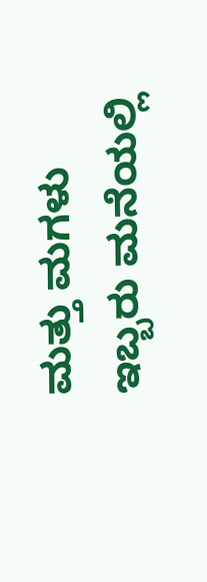ಮತ್ತು ಮಗಳು ಇಬ್ಬರು ಮನೆಯಲ್ಲಿ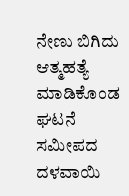ನೇಣು ಬಿಗಿದು ಆತ್ಮಹತ್ಯೆ ಮಾಡಿಕೊಂಡ ಘಟನೆ ಸಮೀಪದ ದಳವಾಯಿ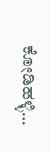ಕೋಡಿಹಳ್ಳಿ…